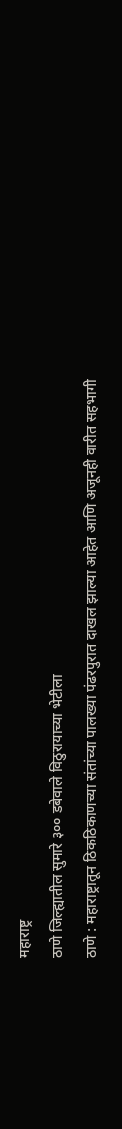महाराष्ट्र
ठाणे जिल्ह्यातील सुमारे ३०० डबेवाले विठुरायाच्या भेटीला
ठाणे : महाराष्ट्रातून ठिकठिकाणच्या संतांच्या पालख्या पंढरपुरात दाखल झाल्या आहेत आणि अजूनही वारीत सहभागी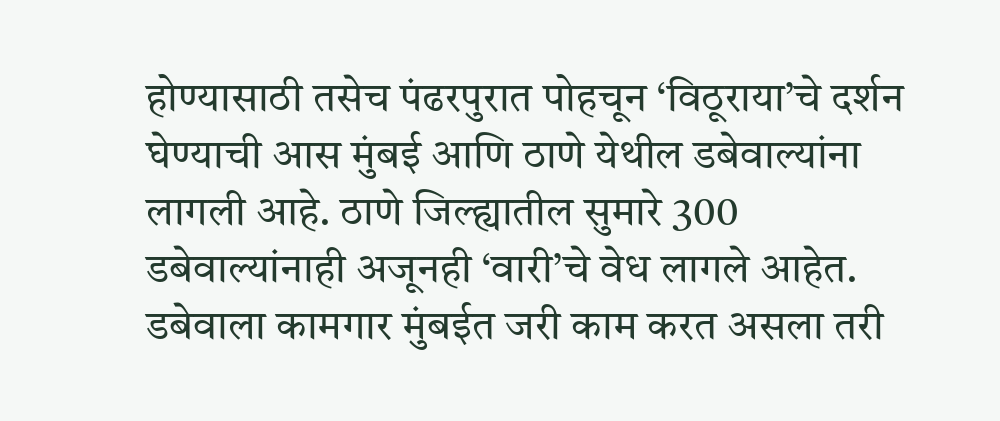होण्यासाठी तसेच पंढरपुरात पोहचून ‘विठूराया’चे दर्शन घेण्याची आस मुंबई आणि ठाणे येथील डबेवाल्यांना लागली आहे. ठाणे जिल्ह्यातील सुमारे 300 डबेवाल्यांनाही अजूनही ‘वारी’चे वेध लागले आहेत.
डबेवाला कामगार मुंबईत जरी काम करत असला तरी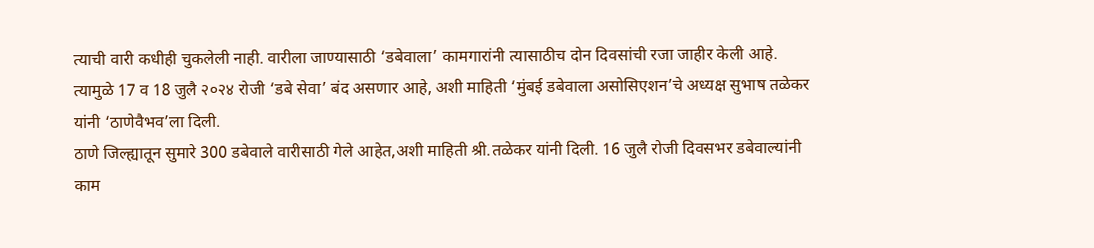त्याची वारी कधीही चुकलेली नाही. वारीला जाण्यासाठी ‘डबेवाला’ कामगारांनी त्यासाठीच दोन दिवसांची रजा जाहीर केली आहे. त्यामुळे 17 व 18 जुलै २०२४ रोजी ‘डबे सेवा’ बंद असणार आहे, अशी माहिती ‘मुंबई डबेवाला असोसिएशन’चे अध्यक्ष सुभाष तळेकर यांनी ‘ठाणेवैभव’ला दिली.
ठाणे जिल्ह्यातून सुमारे 300 डबेवाले वारीसाठी गेले आहेत,अशी माहिती श्री.तळेकर यांनी दिली. 16 जुलै रोजी दिवसभर डबेवाल्यांनी काम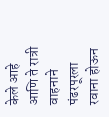केले आहे आणि ते रात्री वाहनाने पंढरपूरला रवाना होऊन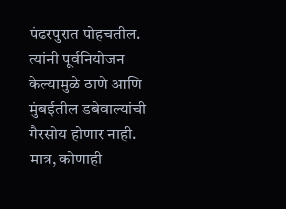पंढरपुरात पोहचतील. त्यांनी पूर्वनियोजन केल्यामुळे ठाणे आणि मुंबईतील डबेवाल्यांची गैरसोय होणार नाही. मात्र, कोणाही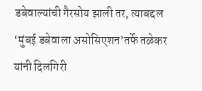डबेवाल्यांची गैरसोय झाली तर, त्याबद्दल ‘मुंबई डबेवाला असोसिएशन’तर्फे तळेकर यांनी दिलगिरी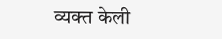व्यक्त केली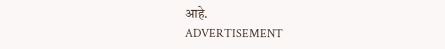आहे.
ADVERTISEMENT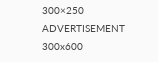300×250
ADVERTISEMENT 300x600